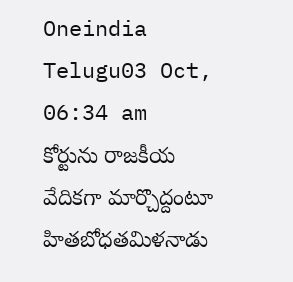Oneindia Telugu03 Oct, 06:34 am
కోర్టును రాజకీయ వేదికగా మార్చొద్దంటూ హితబోధతమిళనాడు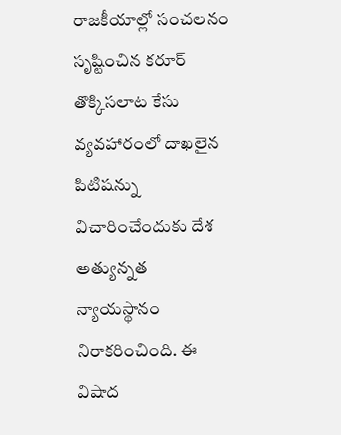రాజకీయాల్లో సంచలనం సృష్టించిన కరూర్ తొక్కిసలాట కేసు వ్యవహారంలో దాఖలైన పిటిషన్ను విచారించేందుకు దేశ అత్యున్నత న్యాయస్థానం నిరాకరించింది. ఈ విషాద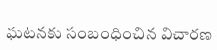ఘటనకు సంబంధించిన విచారణ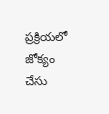ప్రక్రియలో జోక్యం చేసు